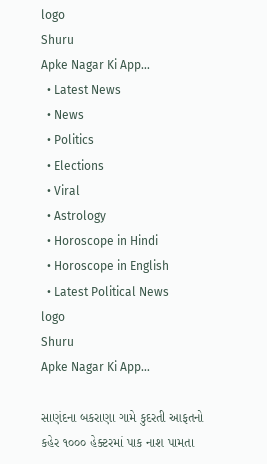logo
Shuru
Apke Nagar Ki App…
  • Latest News
  • News
  • Politics
  • Elections
  • Viral
  • Astrology
  • Horoscope in Hindi
  • Horoscope in English
  • Latest Political News
logo
Shuru
Apke Nagar Ki App…

સાણંદના બકરાણા ગામે કુદરતી આફતનો કહેર ૧૦૦૦ હેક્ટરમાં પાક નાશ પામતા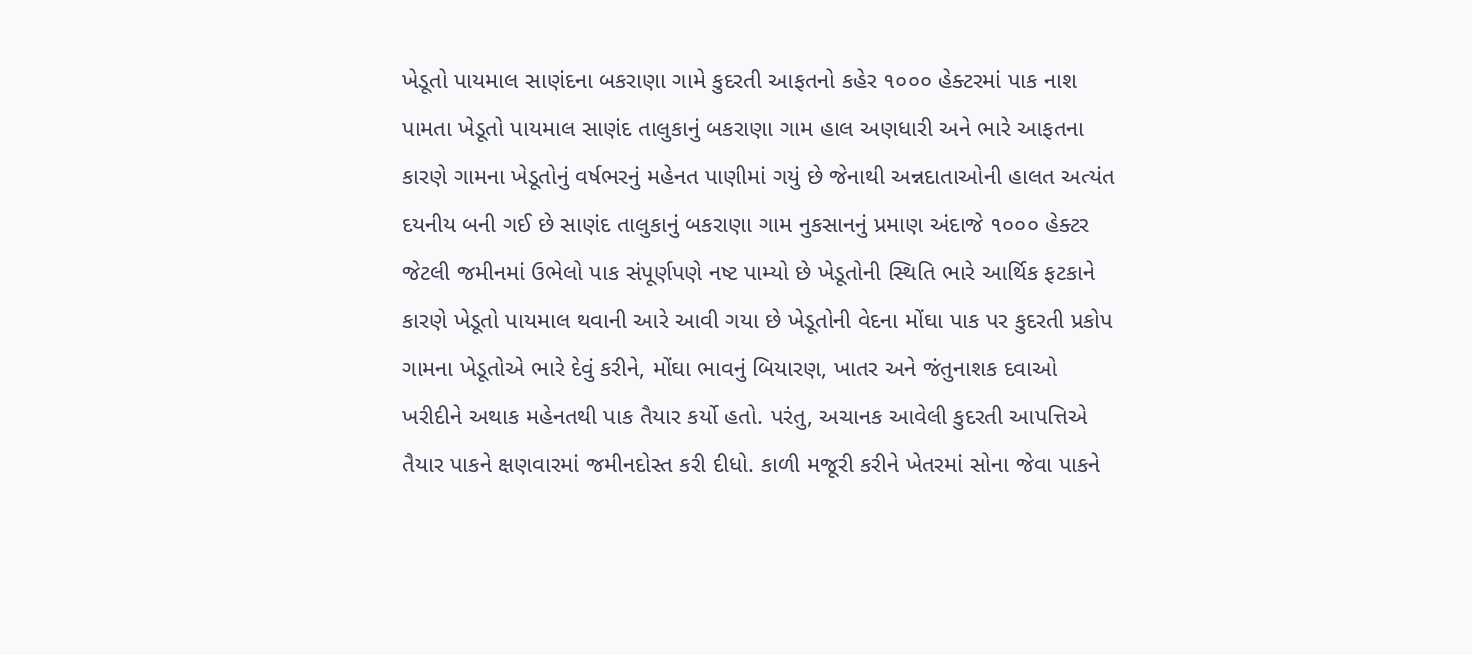ખેડૂતો પાયમાલ સાણંદના બકરાણા ગામે કુદરતી આફતનો કહેર ૧૦૦૦ હેક્ટરમાં પાક નાશ પામતા ખેડૂતો પાયમાલ સાણંદ તાલુકાનું બકરાણા ગામ હાલ અણધારી અને ભારે આફતના કારણે ગામના ખેડૂતોનું વર્ષભરનું મહેનત પાણીમાં ગયું છે જેનાથી અન્નદાતાઓની હાલત અત્યંત દયનીય બની ગઈ છે સાણંદ તાલુકાનું બકરાણા ગામ નુકસાનનું પ્રમાણ અંદાજે ૧૦૦૦ હેક્ટર જેટલી જમીનમાં ઉભેલો પાક સંપૂર્ણપણે નષ્ટ પામ્યો છે ખેડૂતોની સ્થિતિ ભારે આર્થિક ફટકાને કારણે ખેડૂતો પાયમાલ થવાની આરે આવી ગયા છે ખેડૂતોની વેદના મોંઘા પાક પર કુદરતી પ્રકોપ ગામના ખેડૂતોએ ભારે દેવું કરીને, મોંઘા ભાવનું બિયારણ, ખાતર અને જંતુનાશક દવાઓ ખરીદીને અથાક મહેનતથી પાક તૈયાર કર્યો હતો. પરંતુ, અચાનક આવેલી કુદરતી આપત્તિએ તૈયાર પાકને ક્ષણવારમાં જમીનદોસ્ત કરી દીધો. કાળી મજૂરી કરીને ખેતરમાં સોના જેવા પાકને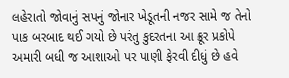લહેરાતો જોવાનું સપનું જોનાર ખેડૂતની નજર સામે જ તેનો પાક બરબાદ થઈ ગયો છે પરંતુ કુદરતના આ ક્રૂર પ્રકોપે અમારી બધી જ આશાઓ પર પાણી ફેરવી દીધું છે હવે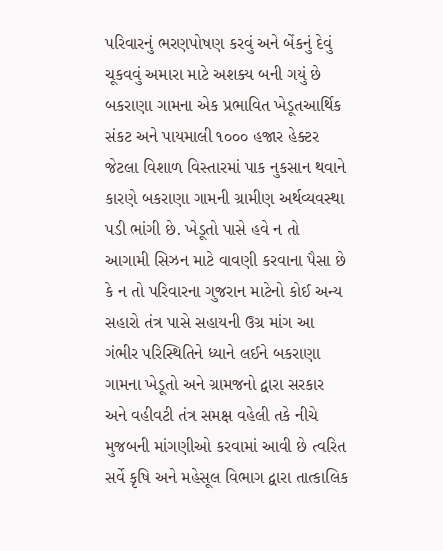પરિવારનું ભરણપોષણ કરવું અને બેંકનું દેવું ચૂકવવું અમારા માટે અશક્ય બની ગયું છે બકરાણા ગામના એક પ્રભાવિત ખેડૂતઆર્થિક સંકટ અને પાયમાલી ૧૦૦૦ હજાર હેક્ટર જેટલા વિશાળ વિસ્તારમાં પાક નુકસાન થવાને કારણે બકરાણા ગામની ગ્રામીણ અર્થવ્યવસ્થા પડી ભાંગી છે. ખેડૂતો પાસે હવે ન તો આગામી સિઝન માટે વાવણી કરવાના પૈસા છે કે ન તો પરિવારના ગુજરાન માટેનો કોઈ અન્ય સહારો તંત્ર પાસે સહાયની ઉગ્ર માંગ આ ગંભીર પરિસ્થિતિને ધ્યાને લઈને બકરાણા ગામના ખેડૂતો અને ગ્રામજનો દ્વારા સરકાર અને વહીવટી તંત્ર સમક્ષ વહેલી તકે નીચે મુજબની માંગણીઓ કરવામાં આવી છે ત્વરિત સર્વે કૃષિ અને મહેસૂલ વિભાગ દ્વારા તાત્કાલિક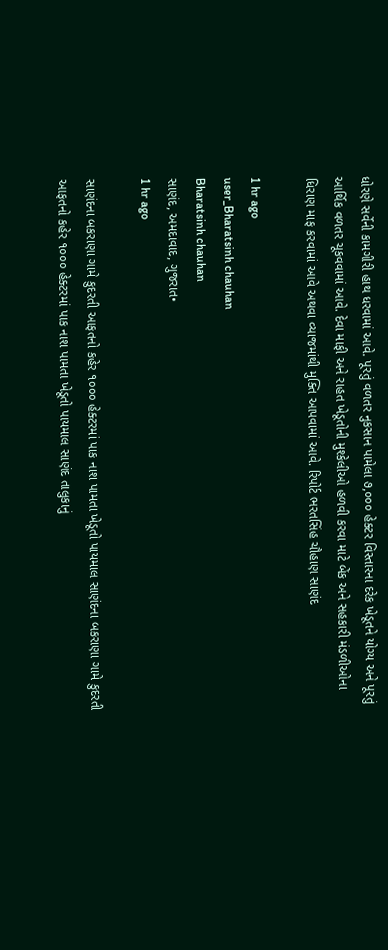ધોરણે સર્વેની કામગીરી હાથ ધરવામાં આવે. પૂરતું વળતર નુકસાન પામેલા ૭,૦૦૦ હેક્ટર વિસ્તારના દરેક ખેડૂતને યોગ્ય અને પૂરતું આર્થિક વળતર ચૂકવવામાં આવે. દેવા માફી અને રાહત ખેડૂતોની મુશ્કેલીઓ હળવી કરવા માટે બેંક અને સહકારી મંડળીઓના ધિરાણ માફ કરવામાં આવે અથવા વ્યાજમાંથી મુક્તિ આપવામાં આવે. રિપોર્ટ ભરતસિંહ ચૌહાણ સાણંદ

1 hr ago
user_Bharatsinh chauhan
Bharatsinh chauhan
સાણંદ, અમદાવાદ, ગુજરાત•
1 hr ago

સાણંદના બકરાણા ગામે કુદરતી આફતનો કહેર ૧૦૦૦ હેક્ટરમાં પાક નાશ પામતા ખેડૂતો પાયમાલ સાણંદના બકરાણા ગામે કુદરતી આફતનો કહેર ૧૦૦૦ હેક્ટરમાં પાક નાશ પામતા ખેડૂતો પાયમાલ સાણંદ તાલુકાનું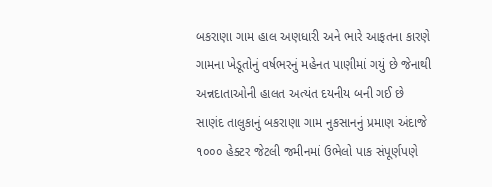બકરાણા ગામ હાલ અણધારી અને ભારે આફતના કારણે ગામના ખેડૂતોનું વર્ષભરનું મહેનત પાણીમાં ગયું છે જેનાથી અન્નદાતાઓની હાલત અત્યંત દયનીય બની ગઈ છે સાણંદ તાલુકાનું બકરાણા ગામ નુકસાનનું પ્રમાણ અંદાજે ૧૦૦૦ હેક્ટર જેટલી જમીનમાં ઉભેલો પાક સંપૂર્ણપણે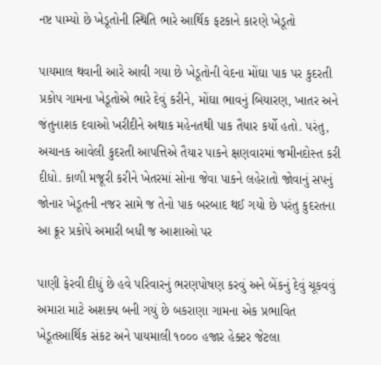નષ્ટ પામ્યો છે ખેડૂતોની સ્થિતિ ભારે આર્થિક ફટકાને કારણે ખેડૂતો

પાયમાલ થવાની આરે આવી ગયા છે ખેડૂતોની વેદના મોંઘા પાક પર કુદરતી પ્રકોપ ગામના ખેડૂતોએ ભારે દેવું કરીને, મોંઘા ભાવનું બિયારણ, ખાતર અને જંતુનાશક દવાઓ ખરીદીને અથાક મહેનતથી પાક તૈયાર કર્યો હતો. પરંતુ, અચાનક આવેલી કુદરતી આપત્તિએ તૈયાર પાકને ક્ષણવારમાં જમીનદોસ્ત કરી દીધો. કાળી મજૂરી કરીને ખેતરમાં સોના જેવા પાકને લહેરાતો જોવાનું સપનું જોનાર ખેડૂતની નજર સામે જ તેનો પાક બરબાદ થઈ ગયો છે પરંતુ કુદરતના આ ક્રૂર પ્રકોપે અમારી બધી જ આશાઓ પર

પાણી ફેરવી દીધું છે હવે પરિવારનું ભરણપોષણ કરવું અને બેંકનું દેવું ચૂકવવું અમારા માટે અશક્ય બની ગયું છે બકરાણા ગામના એક પ્રભાવિત ખેડૂતઆર્થિક સંકટ અને પાયમાલી ૧૦૦૦ હજાર હેક્ટર જેટલા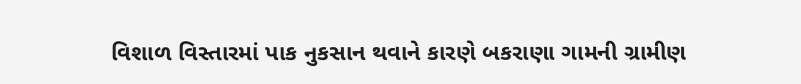વિશાળ વિસ્તારમાં પાક નુકસાન થવાને કારણે બકરાણા ગામની ગ્રામીણ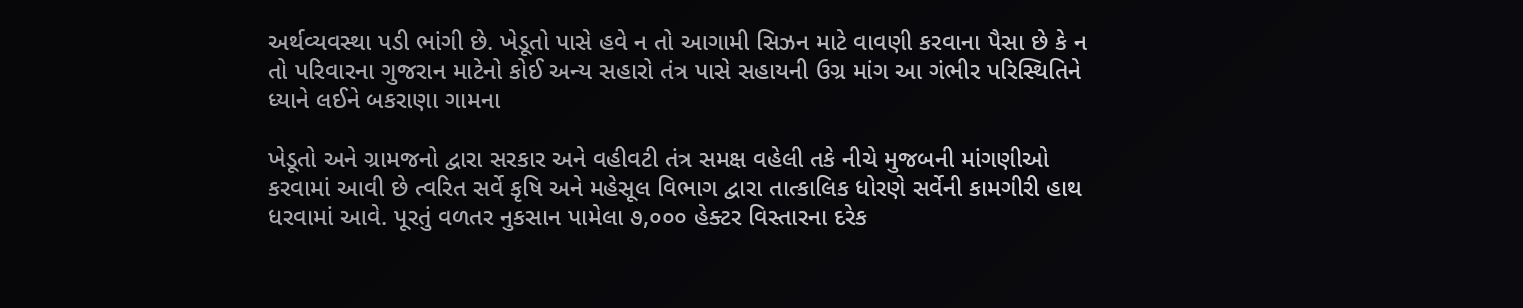અર્થવ્યવસ્થા પડી ભાંગી છે. ખેડૂતો પાસે હવે ન તો આગામી સિઝન માટે વાવણી કરવાના પૈસા છે કે ન તો પરિવારના ગુજરાન માટેનો કોઈ અન્ય સહારો તંત્ર પાસે સહાયની ઉગ્ર માંગ આ ગંભીર પરિસ્થિતિને ધ્યાને લઈને બકરાણા ગામના

ખેડૂતો અને ગ્રામજનો દ્વારા સરકાર અને વહીવટી તંત્ર સમક્ષ વહેલી તકે નીચે મુજબની માંગણીઓ કરવામાં આવી છે ત્વરિત સર્વે કૃષિ અને મહેસૂલ વિભાગ દ્વારા તાત્કાલિક ધોરણે સર્વેની કામગીરી હાથ ધરવામાં આવે. પૂરતું વળતર નુકસાન પામેલા ૭,૦૦૦ હેક્ટર વિસ્તારના દરેક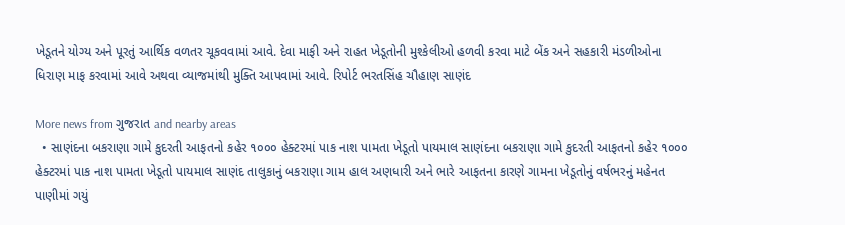ખેડૂતને યોગ્ય અને પૂરતું આર્થિક વળતર ચૂકવવામાં આવે. દેવા માફી અને રાહત ખેડૂતોની મુશ્કેલીઓ હળવી કરવા માટે બેંક અને સહકારી મંડળીઓના ધિરાણ માફ કરવામાં આવે અથવા વ્યાજમાંથી મુક્તિ આપવામાં આવે. રિપોર્ટ ભરતસિંહ ચૌહાણ સાણંદ

More news from ગુજરાત and nearby areas
  • સાણંદના બકરાણા ગામે કુદરતી આફતનો કહેર ૧૦૦૦ હેક્ટરમાં પાક નાશ પામતા ખેડૂતો પાયમાલ સાણંદના બકરાણા ગામે કુદરતી આફતનો કહેર ૧૦૦૦ હેક્ટરમાં પાક નાશ પામતા ખેડૂતો પાયમાલ સાણંદ તાલુકાનું બકરાણા ગામ હાલ અણધારી અને ભારે આફતના કારણે ગામના ખેડૂતોનું વર્ષભરનું મહેનત પાણીમાં ગયું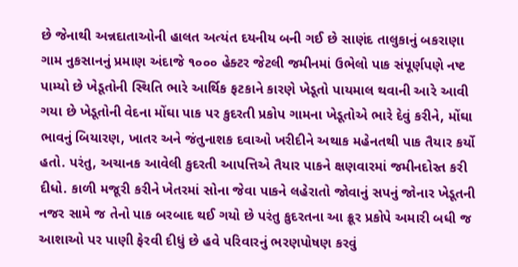છે જેનાથી અન્નદાતાઓની હાલત અત્યંત દયનીય બની ગઈ છે સાણંદ તાલુકાનું બકરાણા ગામ નુકસાનનું પ્રમાણ અંદાજે ૧૦૦૦ હેક્ટર જેટલી જમીનમાં ઉભેલો પાક સંપૂર્ણપણે નષ્ટ પામ્યો છે ખેડૂતોની સ્થિતિ ભારે આર્થિક ફટકાને કારણે ખેડૂતો પાયમાલ થવાની આરે આવી ગયા છે ખેડૂતોની વેદના મોંઘા પાક પર કુદરતી પ્રકોપ ગામના ખેડૂતોએ ભારે દેવું કરીને, મોંઘા ભાવનું બિયારણ, ખાતર અને જંતુનાશક દવાઓ ખરીદીને અથાક મહેનતથી પાક તૈયાર કર્યો હતો. પરંતુ, અચાનક આવેલી કુદરતી આપત્તિએ તૈયાર પાકને ક્ષણવારમાં જમીનદોસ્ત કરી દીધો. કાળી મજૂરી કરીને ખેતરમાં સોના જેવા પાકને લહેરાતો જોવાનું સપનું જોનાર ખેડૂતની નજર સામે જ તેનો પાક બરબાદ થઈ ગયો છે પરંતુ કુદરતના આ ક્રૂર પ્રકોપે અમારી બધી જ આશાઓ પર પાણી ફેરવી દીધું છે હવે પરિવારનું ભરણપોષણ કરવું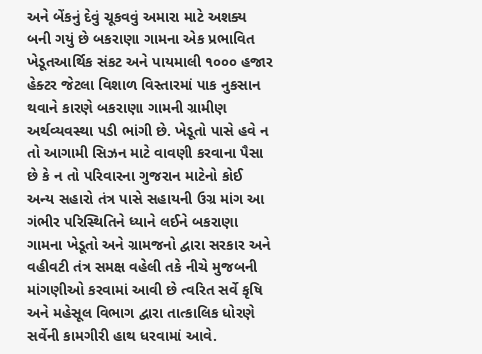અને બેંકનું દેવું ચૂકવવું અમારા માટે અશક્ય બની ગયું છે બકરાણા ગામના એક પ્રભાવિત ખેડૂતઆર્થિક સંકટ અને પાયમાલી ૧૦૦૦ હજાર હેક્ટર જેટલા વિશાળ વિસ્તારમાં પાક નુકસાન થવાને કારણે બકરાણા ગામની ગ્રામીણ અર્થવ્યવસ્થા પડી ભાંગી છે. ખેડૂતો પાસે હવે ન તો આગામી સિઝન માટે વાવણી કરવાના પૈસા છે કે ન તો પરિવારના ગુજરાન માટેનો કોઈ અન્ય સહારો તંત્ર પાસે સહાયની ઉગ્ર માંગ આ ગંભીર પરિસ્થિતિને ધ્યાને લઈને બકરાણા ગામના ખેડૂતો અને ગ્રામજનો દ્વારા સરકાર અને વહીવટી તંત્ર સમક્ષ વહેલી તકે નીચે મુજબની માંગણીઓ કરવામાં આવી છે ત્વરિત સર્વે કૃષિ અને મહેસૂલ વિભાગ દ્વારા તાત્કાલિક ધોરણે સર્વેની કામગીરી હાથ ધરવામાં આવે.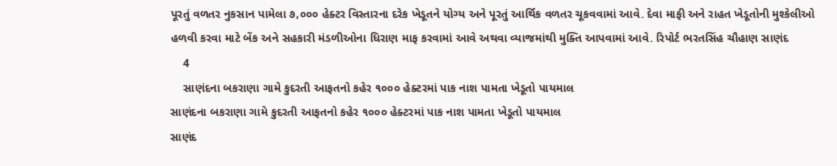પૂરતું વળતર નુકસાન પામેલા ૭,૦૦૦ હેક્ટર વિસ્તારના દરેક ખેડૂતને યોગ્ય અને પૂરતું આર્થિક વળતર ચૂકવવામાં આવે. દેવા માફી અને રાહત ખેડૂતોની મુશ્કેલીઓ હળવી કરવા માટે બેંક અને સહકારી મંડળીઓના ધિરાણ માફ કરવામાં આવે અથવા વ્યાજમાંથી મુક્તિ આપવામાં આવે. રિપોર્ટ ભરતસિંહ ચૌહાણ સાણંદ
    4
    સાણંદના બકરાણા ગામે કુદરતી આફતનો કહેર ૧૦૦૦ હેક્ટરમાં પાક નાશ પામતા ખેડૂતો પાયમાલ
સાણંદના બકરાણા ગામે કુદરતી આફતનો કહેર ૧૦૦૦ હેક્ટરમાં પાક નાશ પામતા ખેડૂતો પાયમાલ
સાણંદ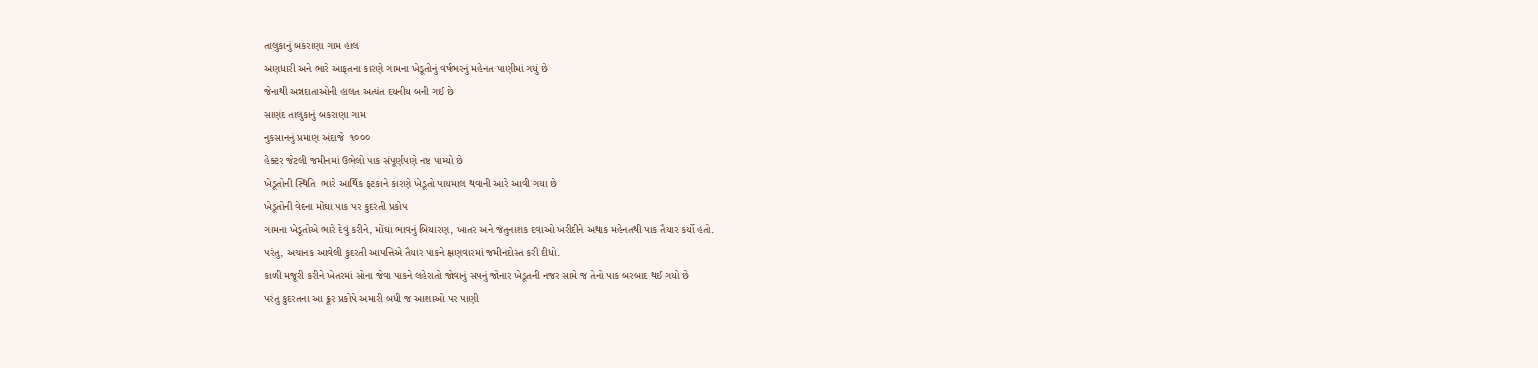તાલુકાનું બકરાણા ગામ હાલ
અણધારી અને ભારે આફતના કારણે ગામના ખેડૂતોનું વર્ષભરનું મહેનત પાણીમાં ગયું છે
જેનાથી અન્નદાતાઓની હાલત અત્યંત દયનીય બની ગઈ છે
સાણંદ તાલુકાનું બકરાણા ગામ
નુકસાનનું પ્રમાણ અંદાજે  ૧૦૦૦
હેક્ટર જેટલી જમીનમાં ઉભેલો પાક સંપૂર્ણપણે નષ્ટ પામ્યો છે
ખેડૂતોની સ્થિતિ  ભારે આર્થિક ફટકાને કારણે ખેડૂતો પાયમાલ થવાની આરે આવી ગયા છે
ખેડૂતોની વેદના મોંઘા પાક પર કુદરતી પ્રકોપ
ગામના ખેડૂતોએ ભારે દેવું કરીને, મોંઘા ભાવનું બિયારણ, ખાતર અને જંતુનાશક દવાઓ ખરીદીને અથાક મહેનતથી પાક તૈયાર કર્યો હતો.
પરંતુ, અચાનક આવેલી કુદરતી આપત્તિએ તૈયાર પાકને ક્ષણવારમાં જમીનદોસ્ત કરી દીધો.
કાળી મજૂરી કરીને ખેતરમાં સોના જેવા પાકને લહેરાતો જોવાનું સપનું જોનાર ખેડૂતની નજર સામે જ તેનો પાક બરબાદ થઈ ગયો છે
પરંતુ કુદરતના આ ક્રૂર પ્રકોપે અમારી બધી જ આશાઓ પર પાણી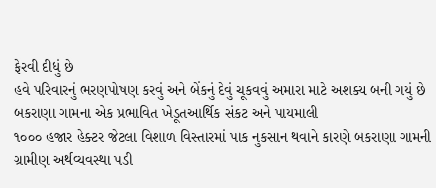ફેરવી દીધું છે
હવે પરિવારનું ભરણપોષણ કરવું અને બેંકનું દેવું ચૂકવવું અમારા માટે અશક્ય બની ગયું છે
બકરાણા ગામના એક પ્રભાવિત ખેડૂતઆર્થિક સંકટ અને પાયમાલી
૧૦૦૦ હજાર હેક્ટર જેટલા વિશાળ વિસ્તારમાં પાક નુકસાન થવાને કારણે બકરાણા ગામની ગ્રામીણ અર્થવ્યવસ્થા પડી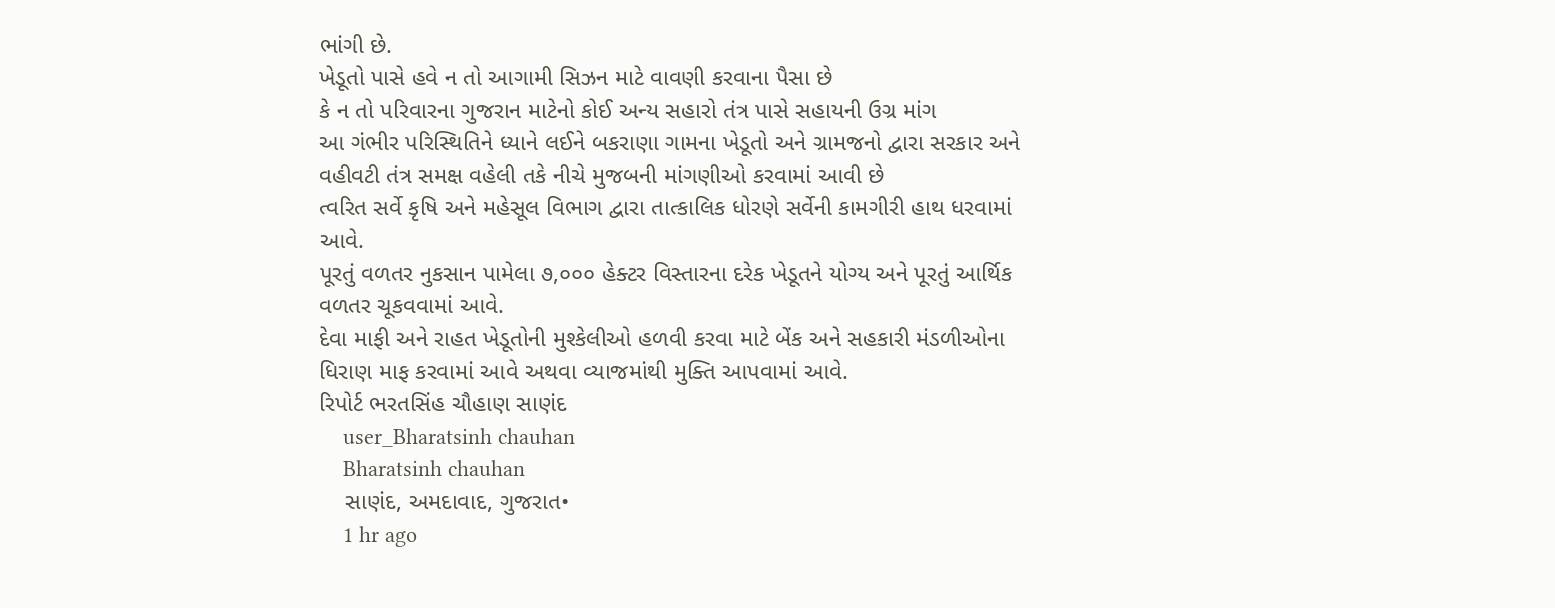ભાંગી છે.
ખેડૂતો પાસે હવે ન તો આગામી સિઝન માટે વાવણી કરવાના પૈસા છે
કે ન તો પરિવારના ગુજરાન માટેનો કોઈ અન્ય સહારો તંત્ર પાસે સહાયની ઉગ્ર માંગ
આ ગંભીર પરિસ્થિતિને ધ્યાને લઈને બકરાણા ગામના ખેડૂતો અને ગ્રામજનો દ્વારા સરકાર અને વહીવટી તંત્ર સમક્ષ વહેલી તકે નીચે મુજબની માંગણીઓ કરવામાં આવી છે
ત્વરિત સર્વે કૃષિ અને મહેસૂલ વિભાગ દ્વારા તાત્કાલિક ધોરણે સર્વેની કામગીરી હાથ ધરવામાં આવે.
પૂરતું વળતર નુકસાન પામેલા ૭,૦૦૦ હેક્ટર વિસ્તારના દરેક ખેડૂતને યોગ્ય અને પૂરતું આર્થિક વળતર ચૂકવવામાં આવે.
દેવા માફી અને રાહત ખેડૂતોની મુશ્કેલીઓ હળવી કરવા માટે બેંક અને સહકારી મંડળીઓના ધિરાણ માફ કરવામાં આવે અથવા વ્યાજમાંથી મુક્તિ આપવામાં આવે.
રિપોર્ટ ભરતસિંહ ચૌહાણ સાણંદ
    user_Bharatsinh chauhan
    Bharatsinh chauhan
    સાણંદ, અમદાવાદ, ગુજરાત•
    1 hr ago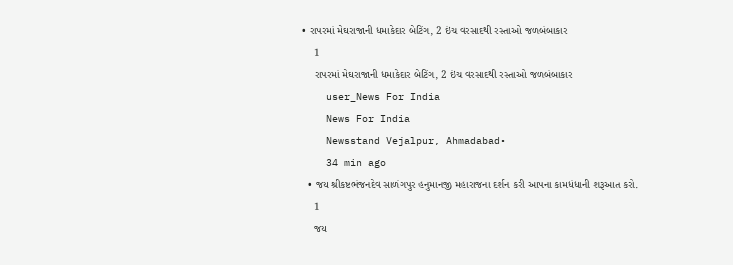• રાપરમાં મેઘરાજાની ધમાકેદાર બેટિંગ, 2 ઇંચ વરસાદથી રસ્તાઓ જળબંબાકાર
    1
    રાપરમાં મેઘરાજાની ધમાકેદાર બેટિંગ, 2 ઇંચ વરસાદથી રસ્તાઓ જળબંબાકાર
    user_News For India
    News For India
    Newsstand Vejalpur, Ahmadabad•
    34 min ago
  • જય શ્રીકષ્ટભંજનદેવ સાળંગપુર હનુમાનજી મહારાજના દર્શન કરી આપના કામધંધાની શરૂઆત કરો.
    1
    જય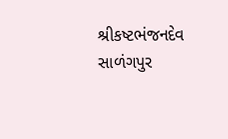શ્રીકષ્ટભંજનદેવ સાળંગપુર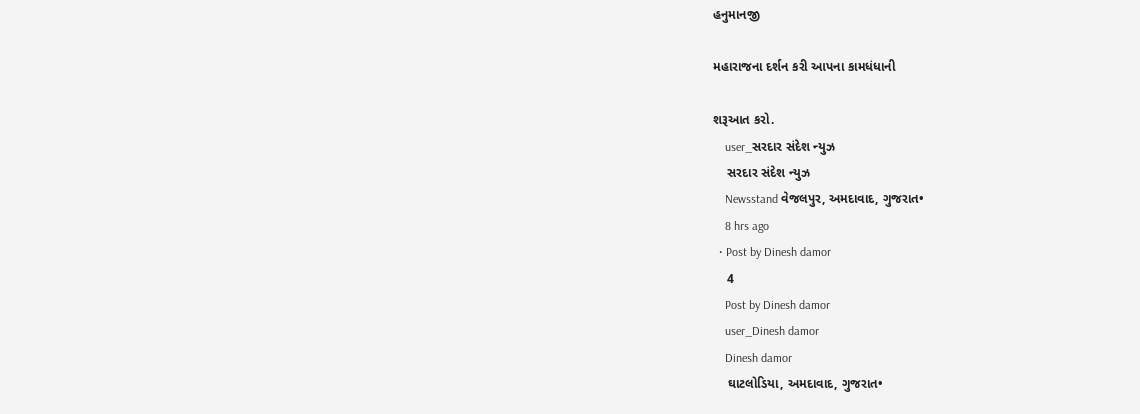હનુમાનજી

મહારાજના દર્શન કરી આપના કામધંધાની

શરૂઆત કરો.
    user_સરદાર સંદેશ ન્યુઝ
    સરદાર સંદેશ ન્યુઝ
    Newsstand વેજલપુર, અમદાવાદ, ગુજરાત•
    8 hrs ago
  • Post by Dinesh damor
    4
    Post by Dinesh damor
    user_Dinesh damor
    Dinesh damor
    ઘાટલોડિયા, અમદાવાદ, ગુજરાત•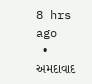8 hrs ago
  • અમદાવાદ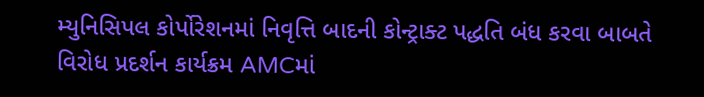મ્યુનિસિપલ કોર્પોરેશનમાં નિવૃત્તિ બાદની કોન્ટ્રાક્ટ પદ્ધતિ બંધ કરવા બાબતે વિરોધ પ્રદર્શન કાર્યક્રમ AMCમાં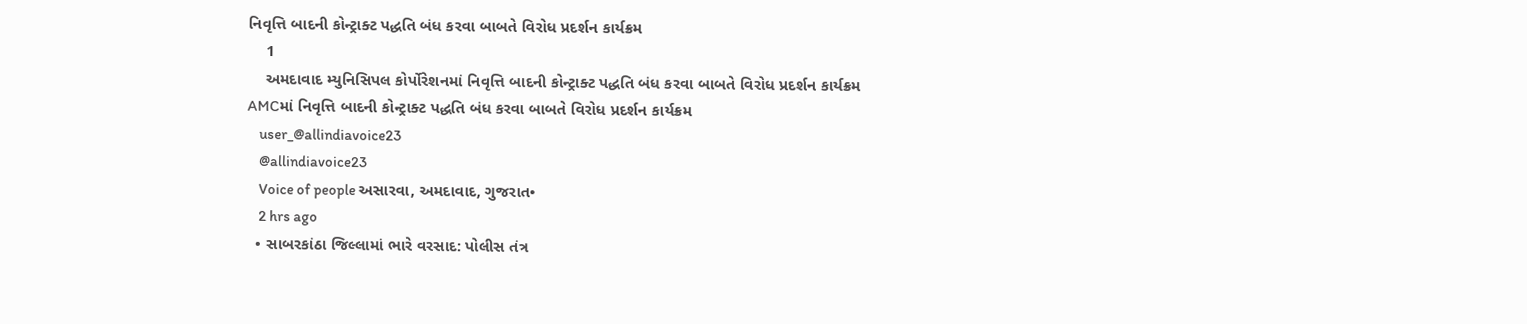નિવૃત્તિ બાદની કોન્ટ્રાક્ટ પદ્ધતિ બંધ કરવા બાબતે વિરોધ પ્રદર્શન કાર્યક્રમ
    1
    અમદાવાદ મ્યુનિસિપલ કોર્પોરેશનમાં નિવૃત્તિ બાદની કોન્ટ્રાક્ટ પદ્ધતિ બંધ કરવા બાબતે વિરોધ પ્રદર્શન કાર્યક્રમ
AMCમાં નિવૃત્તિ બાદની કોન્ટ્રાક્ટ પદ્ધતિ બંધ કરવા બાબતે વિરોધ પ્રદર્શન કાર્યક્રમ
    user_@allindiavoice23
    @allindiavoice23
    Voice of people અસારવા, અમદાવાદ, ગુજરાત•
    2 hrs ago
  • સાબરકાંઠા જિલ્લામાં ભારે વરસાદ: પોલીસ તંત્ર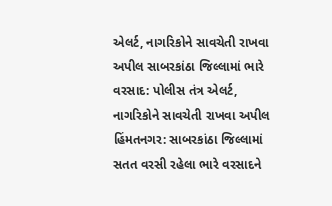એલર્ટ, નાગરિકોને સાવચેતી રાખવા અપીલ સાબરકાંઠા જિલ્લામાં ભારે વરસાદ: પોલીસ તંત્ર એલર્ટ, નાગરિકોને સાવચેતી રાખવા અપીલ હિંમતનગર: સાબરકાંઠા જિલ્લામાં સતત વરસી રહેલા ભારે વરસાદને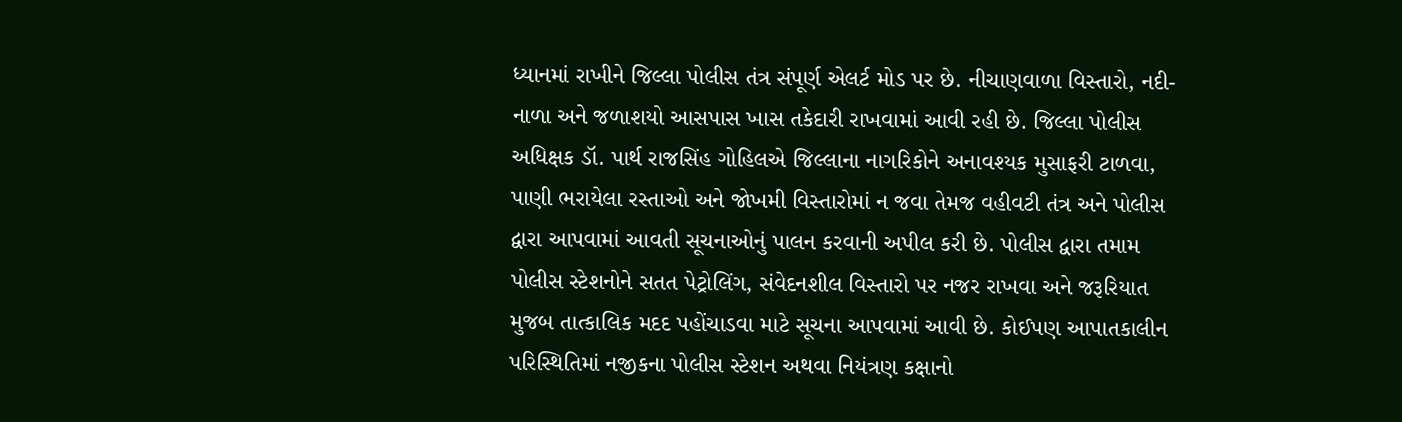ધ્યાનમાં રાખીને જિલ્લા પોલીસ તંત્ર સંપૂર્ણ એલર્ટ મોડ પર છે. નીચાણવાળા વિસ્તારો, નદી-નાળા અને જળાશયો આસપાસ ખાસ તકેદારી રાખવામાં આવી રહી છે. જિલ્લા પોલીસ અધિક્ષક ડૉ. પાર્થ રાજસિંહ ગોહિલએ જિલ્લાના નાગરિકોને અનાવશ્યક મુસાફરી ટાળવા, પાણી ભરાયેલા રસ્તાઓ અને જોખમી વિસ્તારોમાં ન જવા તેમજ વહીવટી તંત્ર અને પોલીસ દ્વારા આપવામાં આવતી સૂચનાઓનું પાલન કરવાની અપીલ કરી છે. પોલીસ દ્વારા તમામ પોલીસ સ્ટેશનોને સતત પેટ્રોલિંગ, સંવેદનશીલ વિસ્તારો પર નજર રાખવા અને જરૂરિયાત મુજબ તાત્કાલિક મદદ પહોંચાડવા માટે સૂચના આપવામાં આવી છે. કોઈપણ આપાતકાલીન પરિસ્થિતિમાં નજીકના પોલીસ સ્ટેશન અથવા નિયંત્રણ કક્ષાનો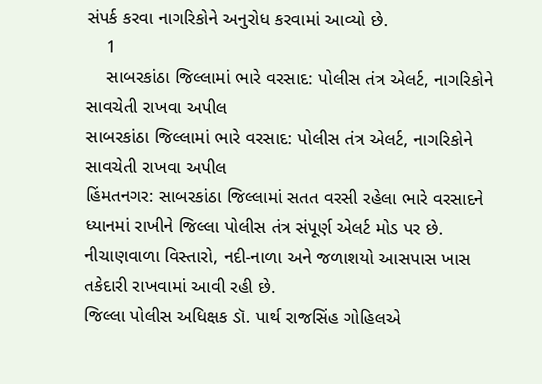સંપર્ક કરવા નાગરિકોને અનુરોધ કરવામાં આવ્યો છે.
    1
    સાબરકાંઠા જિલ્લામાં ભારે વરસાદ: પોલીસ તંત્ર એલર્ટ, નાગરિકોને સાવચેતી રાખવા અપીલ
સાબરકાંઠા જિલ્લામાં ભારે વરસાદ: પોલીસ તંત્ર એલર્ટ, નાગરિકોને સાવચેતી રાખવા અપીલ
હિંમતનગર: સાબરકાંઠા જિલ્લામાં સતત વરસી રહેલા ભારે વરસાદને ધ્યાનમાં રાખીને જિલ્લા પોલીસ તંત્ર સંપૂર્ણ એલર્ટ મોડ પર છે. નીચાણવાળા વિસ્તારો, નદી-નાળા અને જળાશયો આસપાસ ખાસ તકેદારી રાખવામાં આવી રહી છે.
જિલ્લા પોલીસ અધિક્ષક ડૉ. પાર્થ રાજસિંહ ગોહિલએ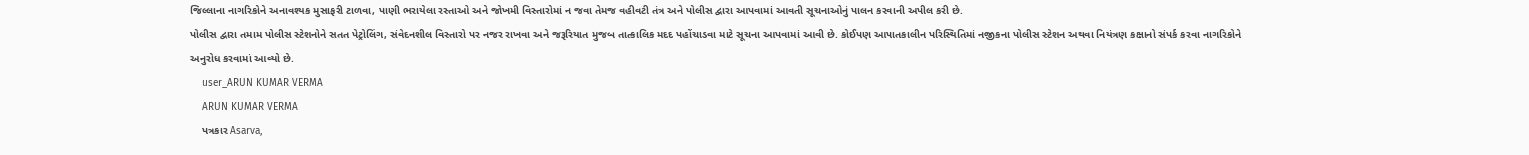જિલ્લાના નાગરિકોને અનાવશ્યક મુસાફરી ટાળવા, પાણી ભરાયેલા રસ્તાઓ અને જોખમી વિસ્તારોમાં ન જવા તેમજ વહીવટી તંત્ર અને પોલીસ દ્વારા આપવામાં આવતી સૂચનાઓનું પાલન કરવાની અપીલ કરી છે.
પોલીસ દ્વારા તમામ પોલીસ સ્ટેશનોને સતત પેટ્રોલિંગ, સંવેદનશીલ વિસ્તારો પર નજર રાખવા અને જરૂરિયાત મુજબ તાત્કાલિક મદદ પહોંચાડવા માટે સૂચના આપવામાં આવી છે. કોઈપણ આપાતકાલીન પરિસ્થિતિમાં નજીકના પોલીસ સ્ટેશન અથવા નિયંત્રણ કક્ષાનો સંપર્ક કરવા નાગરિકોને અનુરોધ કરવામાં આવ્યો છે.
    user_ARUN KUMAR VERMA
    ARUN KUMAR VERMA
    પત્રકાર Asarva,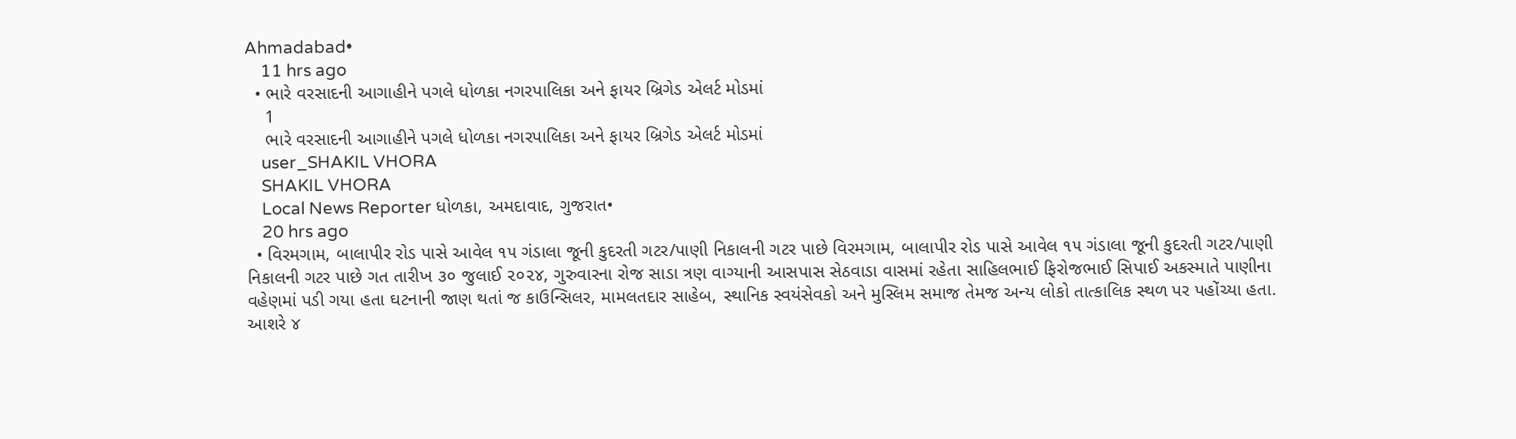Ahmadabad•
    11 hrs ago
  • ભારે વરસાદની આગાહીને પગલે ધોળકા નગરપાલિકા અને ફાયર બ્રિગેડ એલર્ટ મોડમાં
    1
    ભારે વરસાદની આગાહીને પગલે ધોળકા નગરપાલિકા અને ફાયર બ્રિગેડ એલર્ટ મોડમાં
    user_SHAKIL VHORA
    SHAKIL VHORA
    Local News Reporter ધોળકા, અમદાવાદ, ગુજરાત•
    20 hrs ago
  • વિરમગામ, બાલાપીર રોડ પાસે આવેલ ૧૫ ગંડાલા જૂની કુદરતી ગટર/પાણી નિકાલની ગટર પાછે વિરમગામ, બાલાપીર રોડ પાસે આવેલ ૧૫ ગંડાલા જૂની કુદરતી ગટર/પાણી નિકાલની ગટર પાછે ગત તારીખ ૩૦ જુલાઈ ૨૦૨૪, ગુરુવારના રોજ સાડા ત્રણ વાગ્યાની આસપાસ સેઠવાડા વાસમાં રહેતા સાહિલભાઈ ફિરોજભાઈ સિપાઈ અકસ્માતે પાણીના વહેણમાં પડી ગયા હતા ઘટનાની જાણ થતાં જ કાઉન્સિલર, મામલતદાર સાહેબ, સ્થાનિક સ્વયંસેવકો અને મુસ્લિમ સમાજ તેમજ અન્ય લોકો તાત્કાલિક સ્થળ પર પહોંચ્યા હતા. આશરે ૪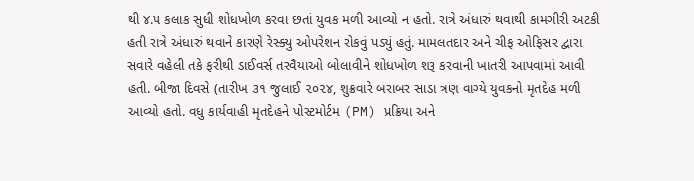થી ૪.૫ કલાક સુધી શોધખોળ કરવા છતાં યુવક મળી આવ્યો ન હતો. રાત્રે અંધારું થવાથી કામગીરી અટકી હતી રાત્રે અંધારું થવાને કારણે રેસ્ક્યુ ઓપરેશન રોકવું પડ્યું હતું. મામલતદાર અને ચીફ ઓફિસર દ્વારા સવારે વહેલી તકે ફરીથી ડાઈવર્સ તરવૈયાઓ બોલાવીને શોધખોળ શરૂ કરવાની ખાતરી આપવામાં આવી હતી. બીજા દિવસે (તારીખ ૩૧ જુલાઈ ૨૦૨૪, શુક્રવારે બરાબર સાડા ત્રણ વાગ્યે યુવકનો મૃતદેહ મળી આવ્યો હતો. વધુ કાર્યવાહી મૃતદેહને પોસ્ટમોર્ટમ (PM) પ્રક્રિયા અને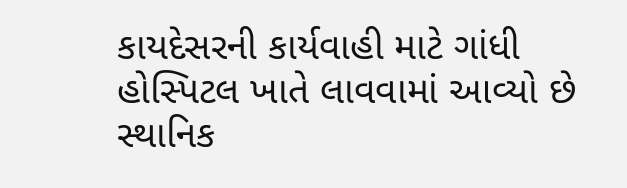કાયદેસરની કાર્યવાહી માટે ગાંધી હોસ્પિટલ ખાતે લાવવામાં આવ્યો છે સ્થાનિક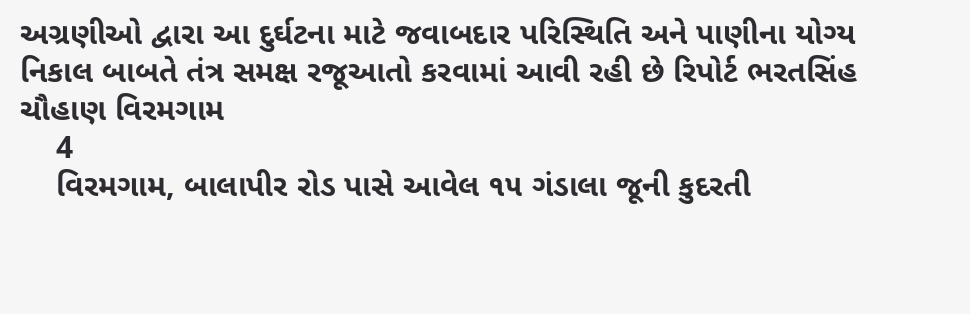અગ્રણીઓ દ્વારા આ દુર્ઘટના માટે જવાબદાર પરિસ્થિતિ અને પાણીના યોગ્ય નિકાલ બાબતે તંત્ર સમક્ષ રજૂઆતો કરવામાં આવી રહી છે રિપોર્ટ ભરતસિંહ ચૌહાણ વિરમગામ
    4
    વિરમગામ, બાલાપીર રોડ પાસે આવેલ ૧૫ ગંડાલા જૂની કુદરતી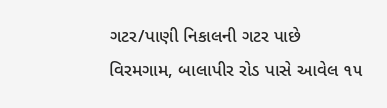ગટર/પાણી નિકાલની ગટર પાછે
વિરમગામ, બાલાપીર રોડ પાસે આવેલ ૧૫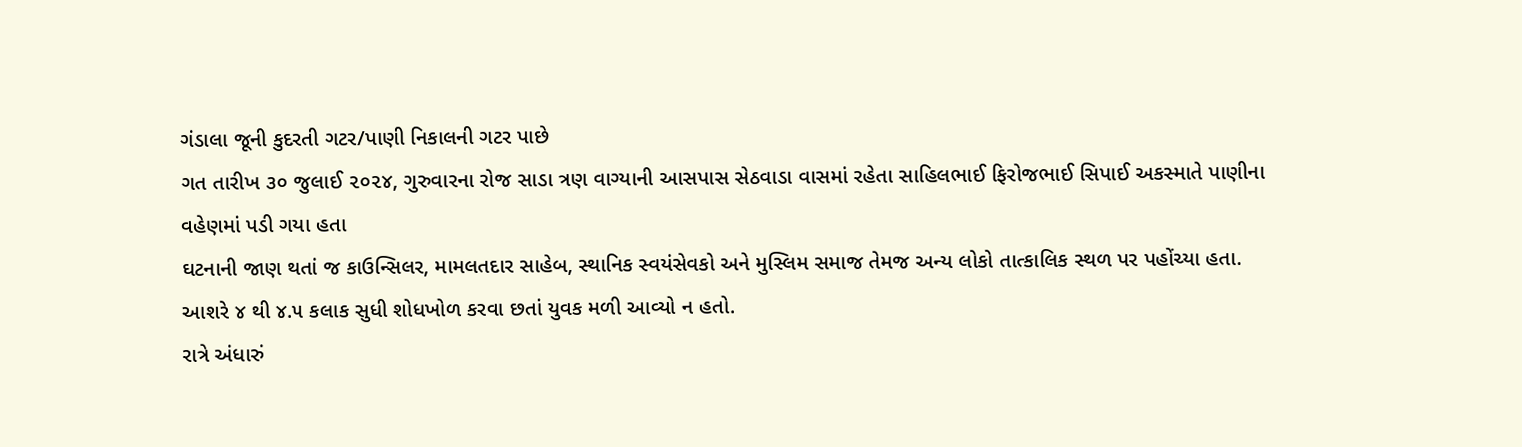ગંડાલા જૂની કુદરતી ગટર/પાણી નિકાલની ગટર પાછે
ગત તારીખ ૩૦ જુલાઈ ૨૦૨૪, ગુરુવારના રોજ સાડા ત્રણ વાગ્યાની આસપાસ સેઠવાડા વાસમાં રહેતા સાહિલભાઈ ફિરોજભાઈ સિપાઈ અકસ્માતે પાણીના વહેણમાં પડી ગયા હતા
ઘટનાની જાણ થતાં જ કાઉન્સિલર, મામલતદાર સાહેબ, સ્થાનિક સ્વયંસેવકો અને મુસ્લિમ સમાજ તેમજ અન્ય લોકો તાત્કાલિક સ્થળ પર પહોંચ્યા હતા.
આશરે ૪ થી ૪.૫ કલાક સુધી શોધખોળ કરવા છતાં યુવક મળી આવ્યો ન હતો.
રાત્રે અંધારું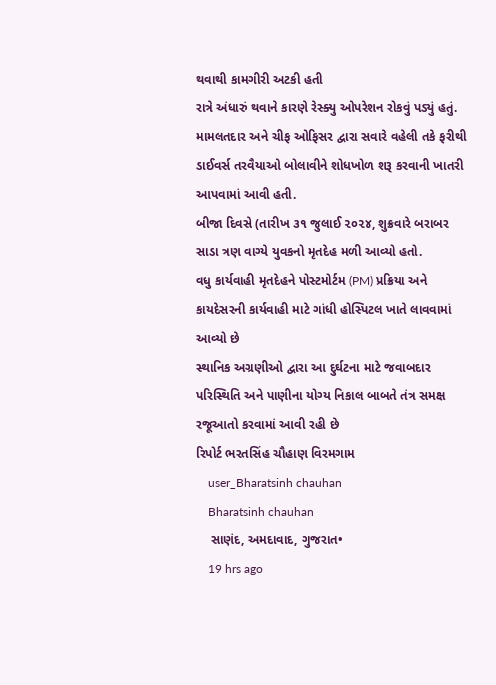થવાથી કામગીરી અટકી હતી
રાત્રે અંધારું થવાને કારણે રેસ્ક્યુ ઓપરેશન રોકવું પડ્યું હતું.
મામલતદાર અને ચીફ ઓફિસર દ્વારા સવારે વહેલી તકે ફરીથી ડાઈવર્સ તરવૈયાઓ બોલાવીને શોધખોળ શરૂ કરવાની ખાતરી આપવામાં આવી હતી.
બીજા દિવસે (તારીખ ૩૧ જુલાઈ ૨૦૨૪, શુક્રવારે બરાબર સાડા ત્રણ વાગ્યે યુવકનો મૃતદેહ મળી આવ્યો હતો.
વધુ કાર્યવાહી મૃતદેહને પોસ્ટમોર્ટમ (PM) પ્રક્રિયા અને કાયદેસરની કાર્યવાહી માટે ગાંધી હોસ્પિટલ ખાતે લાવવામાં આવ્યો છે
સ્થાનિક અગ્રણીઓ દ્વારા આ દુર્ઘટના માટે જવાબદાર પરિસ્થિતિ અને પાણીના યોગ્ય નિકાલ બાબતે તંત્ર સમક્ષ રજૂઆતો કરવામાં આવી રહી છે
રિપોર્ટ ભરતસિંહ ચૌહાણ વિરમગામ
    user_Bharatsinh chauhan
    Bharatsinh chauhan
    સાણંદ, અમદાવાદ, ગુજરાત•
    19 hrs ago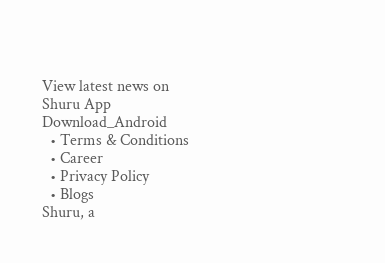View latest news on Shuru App
Download_Android
  • Terms & Conditions
  • Career
  • Privacy Policy
  • Blogs
Shuru, a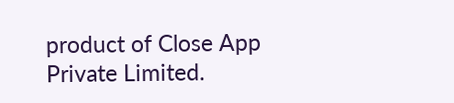product of Close App Private Limited.